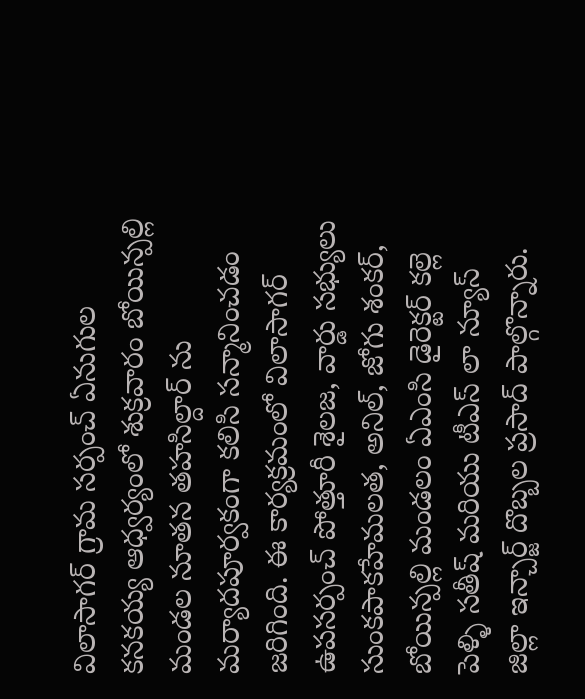విలాసాగర్ గ్రామ సర్పంచ్ ఏనుగుల కనకయ్య ఆధ్వర్యంలో శుక్రవారం బోయిన్పల్లి మండల నూతన తహసిల్దార్ ను మర్యాదపూర్వకంగా కలిసి సన్మానించడం జరిగింది. ఈ కార్యక్రమంలో విలాసాగర్ ఉపసర్పంచ్ పోత్తూరీ శైలజ, వార్డు సభ్యులు సుంకపాకహేమలత, అనిల్, జోగు శంకర్, బోయిన్పల్లి మండలం ఏఎంసి డైరెక్టర్ కల్లె పెళ్ళి సతీష్ మరియు టీఎస్ లా న్యూస్ జిల్లా ఇన్చార్జ్ దొబ్బల ప్రసాద్ పాల్గొన్నారు.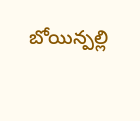బోయిన్పల్లి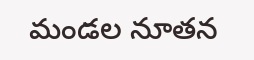మండల నూతన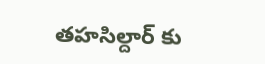తహసిల్దార్ కు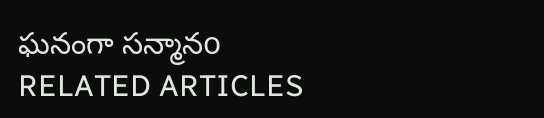ఘనంగా సన్మానo
RELATED ARTICLES